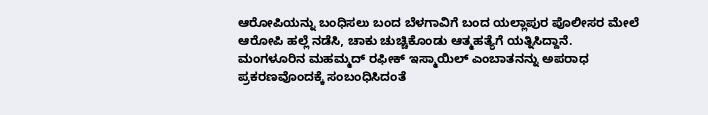ಆರೋಪಿಯನ್ನು ಬಂಧಿಸಲು ಬಂದ ಬೆಳಗಾವಿಗೆ ಬಂದ ಯಲ್ಲಾಪುರ ಪೊಲೀಸರ ಮೇಲೆ ಆರೋಪಿ ಹಲ್ಲೆ ನಡೆಸಿ, ಚಾಕು ಚುಚ್ಚಿಕೊಂಡು ಆತ್ಮಹತ್ಯೆಗೆ ಯತ್ನಿಸಿದ್ದಾನೆ.
ಮಂಗಳೂರಿನ ಮಹಮ್ಮದ್ ರಫೀಕ್ ಇಸ್ಮಾಯಿಲ್ ಎಂಬಾತನನ್ನು ಅಪರಾಧ ಪ್ರಕರಣವೊಂದಕ್ಕೆ ಸಂಬಂಧಿಸಿದಂತೆ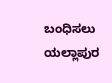ಬಂಧಿಸಲು ಯಲ್ಲಾಪುರ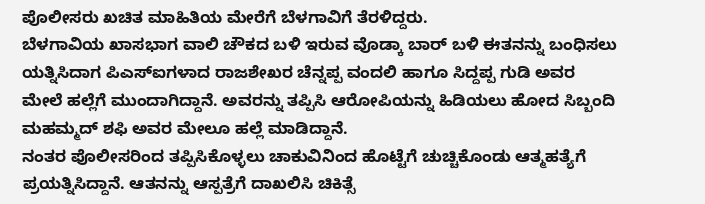ಪೊಲೀಸರು ಖಚಿತ ಮಾಹಿತಿಯ ಮೇರೆಗೆ ಬೆಳಗಾವಿಗೆ ತೆರಳಿದ್ದರು.
ಬೆಳಗಾವಿಯ ಖಾಸಭಾಗ ವಾಲಿ ಚೌಕದ ಬಳಿ ಇರುವ ವೊಡ್ಕಾ ಬಾರ್ ಬಳಿ ಈತನನ್ನು ಬಂಧಿಸಲು ಯತ್ನಿಸಿದಾಗ ಪಿಎಸ್ಐಗಳಾದ ರಾಜಶೇಖರ ಚೆನ್ನಪ್ಪ ವಂದಲಿ ಹಾಗೂ ಸಿದ್ದಪ್ಪ ಗುಡಿ ಅವರ ಮೇಲೆ ಹಲ್ಲೆಗೆ ಮುಂದಾಗಿದ್ದಾನೆ. ಅವರನ್ನು ತಪ್ಪಿಸಿ ಆರೋಪಿಯನ್ನು ಹಿಡಿಯಲು ಹೋದ ಸಿಬ್ಬಂದಿ ಮಹಮ್ಮದ್ ಶಫಿ ಅವರ ಮೇಲೂ ಹಲ್ಲೆ ಮಾಡಿದ್ದಾನೆ.
ನಂತರ ಪೊಲೀಸರಿಂದ ತಪ್ಪಿಸಿಕೊಳ್ಳಲು ಚಾಕುವಿನಿಂದ ಹೊಟ್ಟೆಗೆ ಚುಚ್ಚಿಕೊಂಡು ಆತ್ಮಹತ್ಯೆಗೆ ಪ್ರಯತ್ನಿಸಿದ್ದಾನೆ. ಆತನನ್ನು ಆಸ್ಪತ್ರೆಗೆ ದಾಖಲಿಸಿ ಚಿಕಿತ್ಸೆ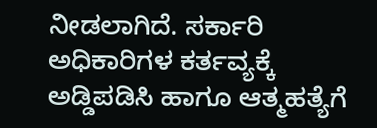ನೀಡಲಾಗಿದೆ. ಸರ್ಕಾರಿ ಅಧಿಕಾರಿಗಳ ಕರ್ತವ್ಯಕ್ಕೆ ಅಡ್ಡಿಪಡಿಸಿ ಹಾಗೂ ಆತ್ಮಹತ್ಯೆಗೆ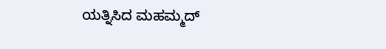ಯತ್ನಿಸಿದ ಮಹಮ್ಮದ್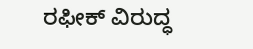ರಫೀಕ್ ವಿರುದ್ಧ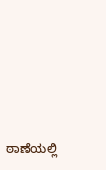ಠಾಣೆಯಲ್ಲಿ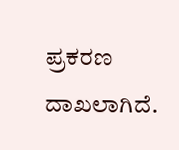ಪ್ರಕರಣ ದಾಖಲಾಗಿದೆ.